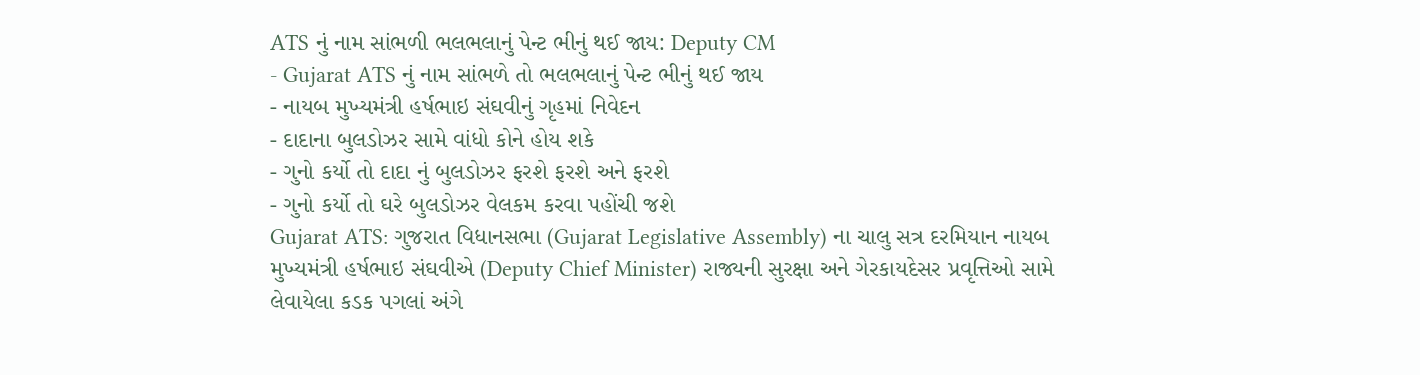ATS નું નામ સાંભળી ભલભલાનું પેન્ટ ભીનું થઈ જાય: Deputy CM
- Gujarat ATS નું નામ સાંભળે તો ભલભલાનું પેન્ટ ભીનું થઈ જાય
- નાયબ મુખ્યમંત્રી હર્ષભાઇ સંઘવીનું ગૃહમાં નિવેદન
- દાદાના બુલડોઝર સામે વાંધો કોને હોય શકે
- ગુનો કર્યો તો દાદા નું બુલડોઝર ફરશે ફરશે અને ફરશે
- ગુનો કર્યો તો ઘરે બુલડોઝર વેલકમ કરવા પહોંચી જશે
Gujarat ATS: ગુજરાત વિધાનસભા (Gujarat Legislative Assembly) ના ચાલુ સત્ર દરમિયાન નાયબ મુખ્યમંત્રી હર્ષભાઇ સંઘવીએ (Deputy Chief Minister) રાજ્યની સુરક્ષા અને ગેરકાયદેસર પ્રવૃત્તિઓ સામે લેવાયેલા કડક પગલાં અંગે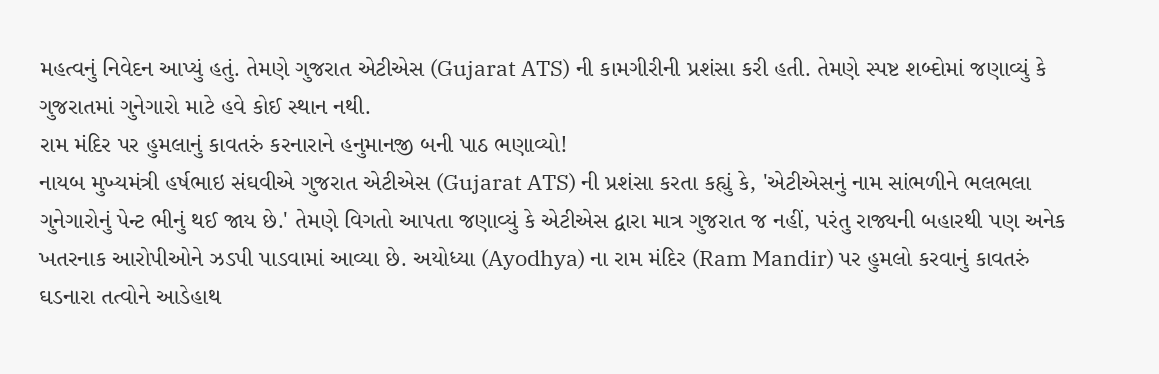મહત્વનું નિવેદન આપ્યું હતું. તેમણે ગુજરાત એટીએસ (Gujarat ATS) ની કામગીરીની પ્રશંસા કરી હતી. તેમણે સ્પષ્ટ શબ્દોમાં જણાવ્યું કે ગુજરાતમાં ગુનેગારો માટે હવે કોઈ સ્થાન નથી.
રામ મંદિર પર હુમલાનું કાવતરું કરનારાને હનુમાનજી બની પાઠ ભણાવ્યો!
નાયબ મુખ્યમંત્રી હર્ષભાઇ સંઘવીએ ગુજરાત એટીએસ (Gujarat ATS) ની પ્રશંસા કરતા કહ્યું કે, 'એટીએસનું નામ સાંભળીને ભલભલા ગુનેગારોનું પેન્ટ ભીનું થઈ જાય છે.' તેમણે વિગતો આપતા જણાવ્યું કે એટીએસ દ્વારા માત્ર ગુજરાત જ નહીં, પરંતુ રાજ્યની બહારથી પણ અનેક ખતરનાક આરોપીઓને ઝડપી પાડવામાં આવ્યા છે. અયોધ્યા (Ayodhya) ના રામ મંદિર (Ram Mandir) પર હુમલો કરવાનું કાવતરું ઘડનારા તત્વોને આડેહાથ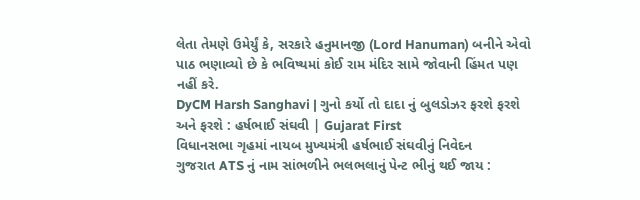લેતા તેમણે ઉમેર્યું કે, સરકારે હનુમાનજી (Lord Hanuman) બનીને એવો પાઠ ભણાવ્યો છે કે ભવિષ્યમાં કોઈ રામ મંદિર સામે જોવાની હિંમત પણ નહીં કરે.
DyCM Harsh Sanghavi | ગુનો કર્યો તો દાદા નું બુલડોઝર ફરશે ફરશે અને ફરશે : હર્ષભાઈ સંઘવી | Gujarat First
વિધાનસભા ગૃહમાં નાયબ મુખ્યમંત્રી હર્ષભાઈ સંઘવીનું નિવેદન
ગુજરાત ATS નું નામ સાંભળીને ભલભલાનું પેન્ટ ભીનું થઈ જાય :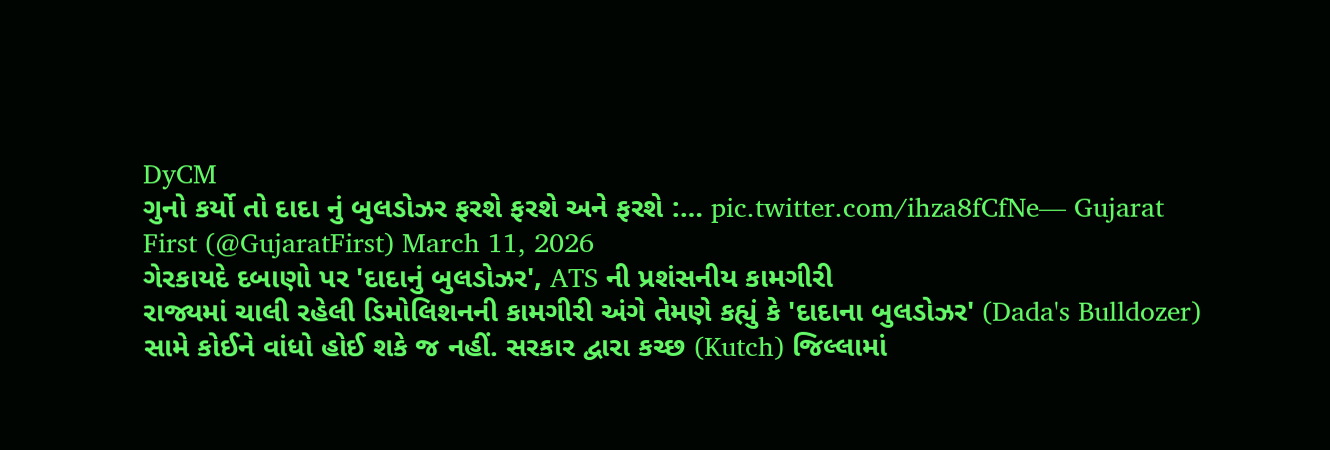DyCM
ગુનો કર્યો તો દાદા નું બુલડોઝર ફરશે ફરશે અને ફરશે :… pic.twitter.com/ihza8fCfNe— Gujarat First (@GujaratFirst) March 11, 2026
ગેરકાયદે દબાણો પર 'દાદાનું બુલડોઝર', ATS ની પ્રશંસનીય કામગીરી
રાજ્યમાં ચાલી રહેલી ડિમોલિશનની કામગીરી અંગે તેમણે કહ્યું કે 'દાદાના બુલડોઝર' (Dada's Bulldozer) સામે કોઈને વાંધો હોઈ શકે જ નહીં. સરકાર દ્વારા કચ્છ (Kutch) જિલ્લામાં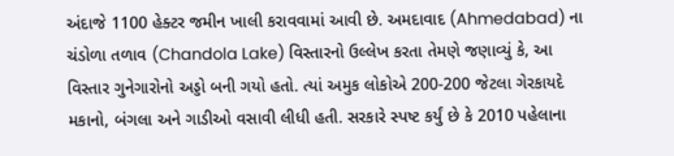અંદાજે 1100 હેક્ટર જમીન ખાલી કરાવવામાં આવી છે. અમદાવાદ (Ahmedabad) ના ચંડોળા તળાવ (Chandola Lake) વિસ્તારનો ઉલ્લેખ કરતા તેમણે જણાવ્યું કે, આ વિસ્તાર ગુનેગારોનો અડ્ડો બની ગયો હતો. ત્યાં અમુક લોકોએ 200-200 જેટલા ગેરકાયદે મકાનો, બંગલા અને ગાડીઓ વસાવી લીધી હતી. સરકારે સ્પષ્ટ કર્યું છે કે 2010 પહેલાના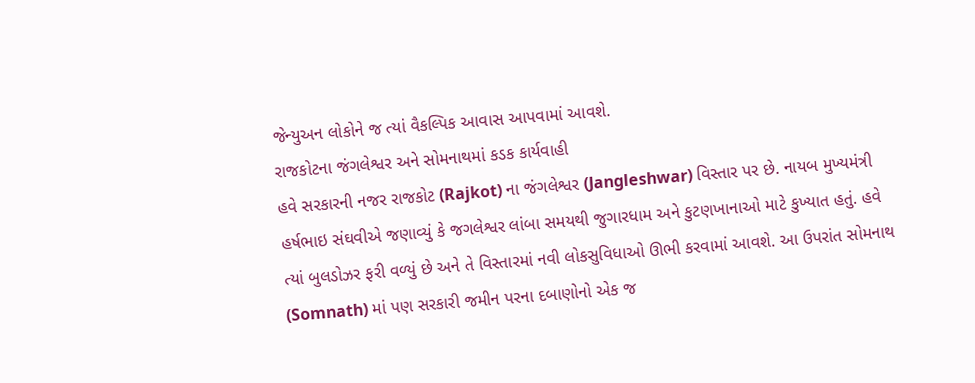જેન્યુઅન લોકોને જ ત્યાં વૈકલ્પિક આવાસ આપવામાં આવશે.
રાજકોટના જંગલેશ્વર અને સોમનાથમાં કડક કાર્યવાહી
હવે સરકારની નજર રાજકોટ (Rajkot) ના જંગલેશ્વર (Jangleshwar) વિસ્તાર પર છે. નાયબ મુખ્યમંત્રી હર્ષભાઇ સંઘવીએ જણાવ્યું કે જગલેશ્વર લાંબા સમયથી જુગારધામ અને કુટણખાનાઓ માટે કુખ્યાત હતું. હવે ત્યાં બુલડોઝર ફરી વળ્યું છે અને તે વિસ્તારમાં નવી લોકસુવિધાઓ ઊભી કરવામાં આવશે. આ ઉપરાંત સોમનાથ (Somnath) માં પણ સરકારી જમીન પરના દબાણોનો એક જ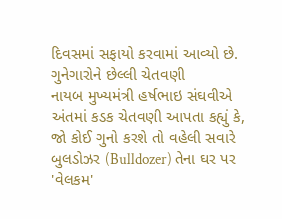દિવસમાં સફાયો કરવામાં આવ્યો છે.
ગુનેગારોને છેલ્લી ચેતવણી
નાયબ મુખ્યમંત્રી હર્ષભાઇ સંઘવીએ અંતમાં કડક ચેતવણી આપતા કહ્યું કે, જો કોઈ ગુનો કરશે તો વહેલી સવારે બુલડોઝર (Bulldozer) તેના ઘર પર 'વેલકમ'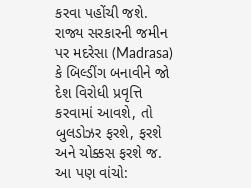કરવા પહોંચી જશે. રાજ્ય સરકારની જમીન પર મદરેસા (Madrasa) કે બિલ્ડીંગ બનાવીને જો દેશ વિરોધી પ્રવૃત્તિ કરવામાં આવશે, તો બુલડોઝર ફરશે, ફરશે અને ચોક્કસ ફરશે જ.
આ પણ વાંચો: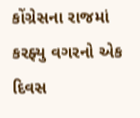કોંગ્રેસના રાજમાં કરફ્યુ વગરનો એક દિવસ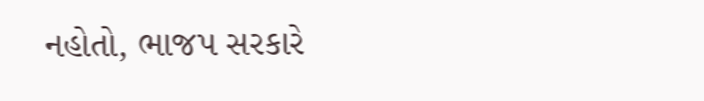નહોતો, ભાજપ સરકારે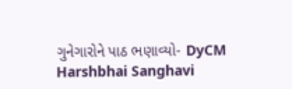ગુનેગારોને પાઠ ભણાવ્યો- DyCM Harshbhai Sanghavi